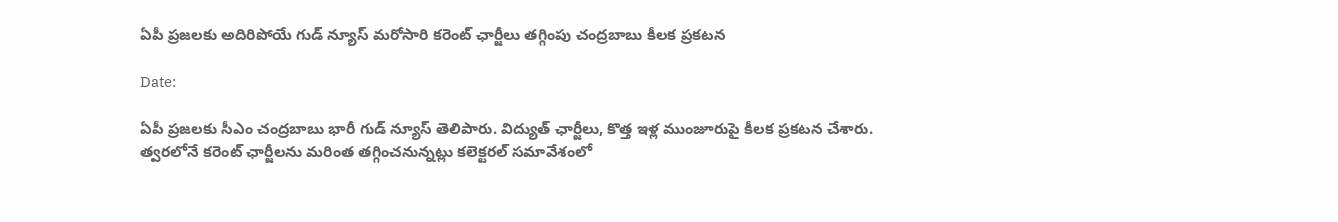ఏపీ ప్రజలకు అదిరిపోయే గుడ్ న్యూస్ మరోసారి కరెంట్ ఛార్జీలు తగ్గింపు చంద్రబాబు కీలక ప్రకటన

Date:

ఏపీ ప్రజలకు సీఎం చంద్రబాబు భారీ గుడ్ న్యూస్ తెలిపారు. విద్యుత్ ఛార్జీలు, కొత్త ఇళ్ల ముంజూరుపై కీలక ప్రకటన చేశారు. త్వరలోనే కరెంట్ ఛార్జీలను మరింత తగ్గించనున్నట్లు కలెక్టరల్ సమావేశంలో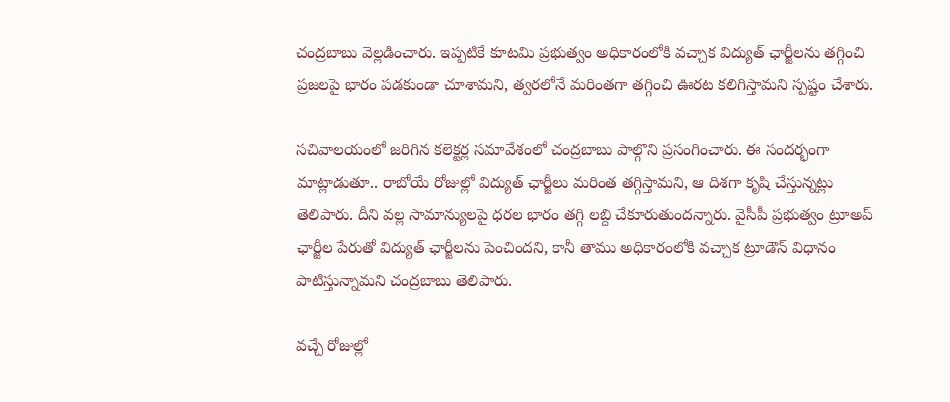చంద్రబాబు వెల్లడించారు. ఇప్పటికే కూటమి ప్రభుత్వం అధికారంలోకి వచ్చాక విద్యుత్ ఛార్జీలను తగ్గించి ప్రజలపై భారం పడకుండా చూశామని, త్వరలోనే మరింతగా తగ్గించి ఊరట కలిగిస్తామని స్పష్టం చేశారు.

సచివాలయంలో జరిగిన కలెక్టర్ల సమావేశంలో చంద్రబాబు పాల్గొని ప్రసంగించారు. ఈ సందర్భంగా మాట్లాడుతూ.. రాబోయే రోజుల్లో విద్యుత్ ఛార్జీలు మరింత తగ్గిస్తామని, ఆ దిశగా కృషి చేస్తున్నట్లు తెలిపారు. దీని వల్ల సామాన్యులపై ధరల భారం తగ్గి లబ్ది చేకూరుతుందన్నారు. వైసీపీ ప్రభుత్వం ట్రూఅప్ ఛార్జీల పేరుతో విద్యుత్ ఛార్జీలను పెంచిందని, కానీ తాము అధికారంలోకి వచ్చాక ట్రూడౌన్ విధానం పాటిస్తున్నామని చంద్రబాబు తెలిపారు.

వచ్చే రోజుల్లో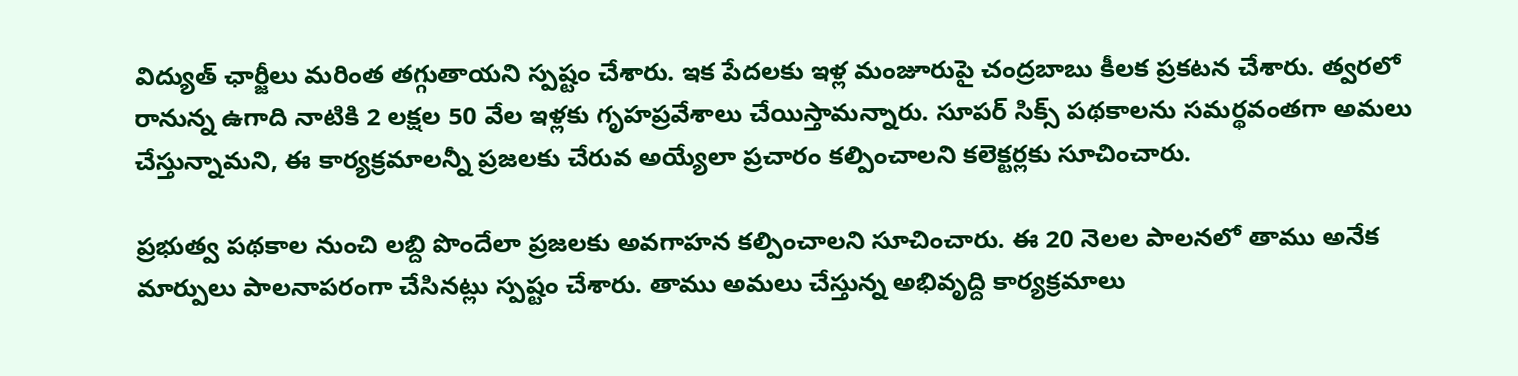విద్యుత్ ఛార్జీలు మరింత తగ్గుతాయని స్పష్టం చేశారు. ఇక పేదలకు ఇళ్ల మంజూరుపై చంద్రబాబు కీలక ప్రకటన చేశారు. త్వరలో రానున్న ఉగాది నాటికి 2 లక్షల 50 వేల ఇళ్లకు గృహప్రవేశాలు చేయిస్తామన్నారు. సూపర్ సిక్స్ పథకాలను సమర్థవంతగా అమలు చేస్తున్నామని, ఈ కార్యక్రమాలన్నీ ప్రజలకు చేరువ అయ్యేలా ప్రచారం కల్పించాలని కలెక్టర్లకు సూచించారు.

ప్రభుత్వ పథకాల నుంచి లబ్ది పొందేలా ప్రజలకు అవగాహన కల్పించాలని సూచించారు. ఈ 20 నెలల పాలనలో తాము అనేక మార్పులు పాలనాపరంగా చేసినట్లు స్పష్టం చేశారు. తాము అమలు చేస్తున్న అభివృద్ది కార్యక్రమాలు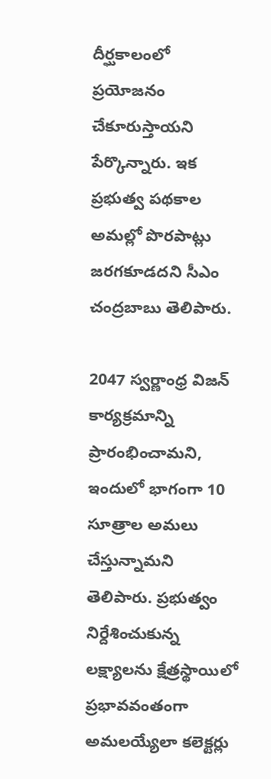దీర్ఘకాలంలో ప్రయోజనం చేకూరుస్తాయని పేర్కొన్నారు. ఇక ప్రభుత్వ పథకాల అమల్లో పొరపాట్లు జరగకూడదని సీఎం చంద్రబాబు తెలిపారు.

2047 స్వర్ణాంధ్ర విజన్‌ కార్యక్రమాన్ని ప్రారంభించామని, ఇందులో భాగంగా 10 సూత్రాల అమలు చేస్తున్నామని తెలిపారు. ప్రభుత్వం నిర్దేశించుకున్న లక్ష్యాలను క్షేత్రస్థాయిలో ప్రభావవంతంగా అమలయ్యేలా కలెక్టర్లు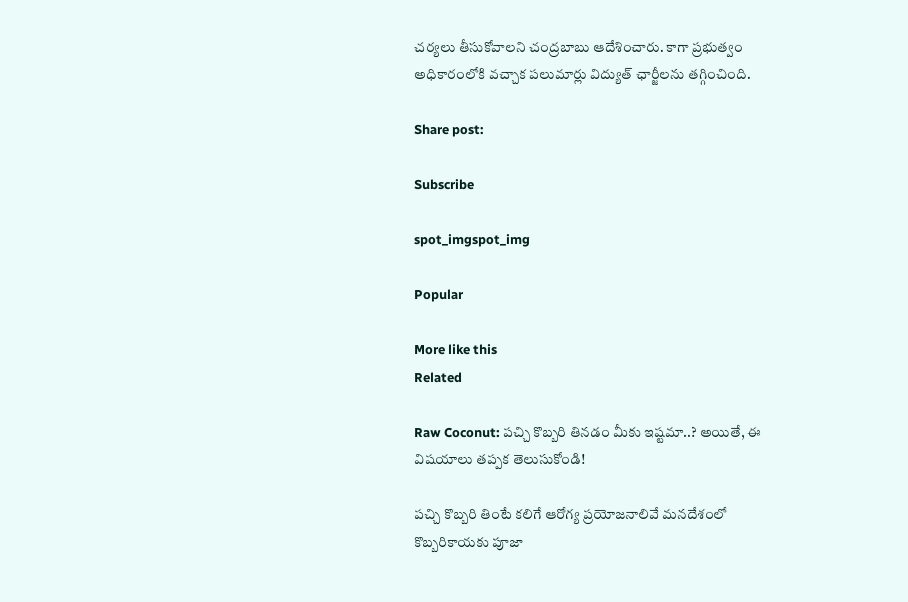చర్యలు తీసుకోవాలని చంద్రబాబు ఆదేశించారు. కాగా ప్రభుత్వం అధికారంలోకి వచ్చాక పలుమార్లు విద్యుత్ ఛార్జీలను తగ్గించింది.

Share post:

Subscribe

spot_imgspot_img

Popular

More like this
Related

Raw Coconut: పచ్చి కొబ్బరి తినడం మీకు ఇష్టమా..? అయితే, ఈ విషయాలు తప్పక తెలుసుకోండి!

పచ్చి కొబ్బరి తింటే కలిగే ఆరోగ్య ప్రయోజనాలివే మనదేశంలో కొబ్బరికాయకు పూజా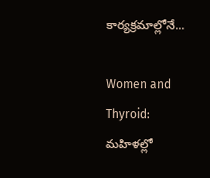కార్యక్రమాల్లోనే...

Women and Thyroid: మహిళల్లో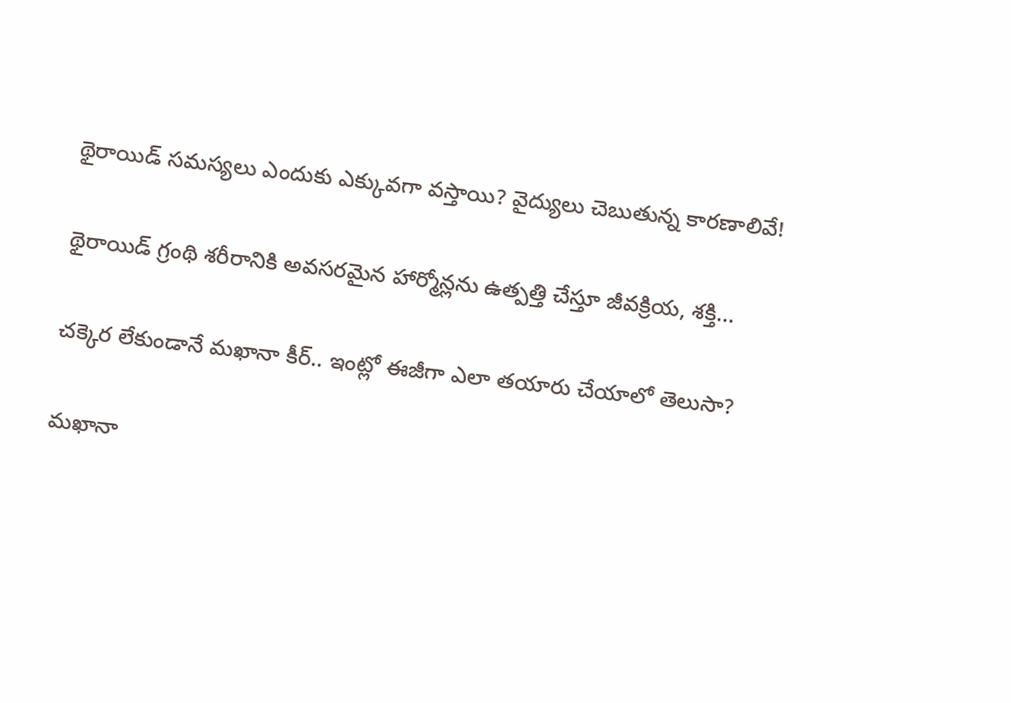థైరాయిడ్ సమస్యలు ఎందుకు ఎక్కువగా వస్తాయి? వైద్యులు చెబుతున్న కారణాలివే!

థైరాయిడ్ గ్రంథి శరీరానికి అవసరమైన హార్మోన్లను ఉత్పత్తి చేస్తూ జీవక్రియ, శక్తి...

చక్కెర లేకుండానే మఖానా కీర్.. ఇంట్లో ఈజీగా ఎలా తయారు చేయాలో తెలుసా?

మఖానా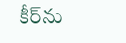కీర్‌ను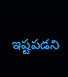ఇష్టపడని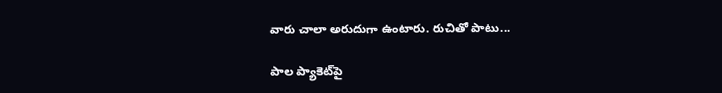వారు చాలా అరుదుగా ఉంటారు. రుచితో పాటు...

పాల ప్యాకెట్‌పై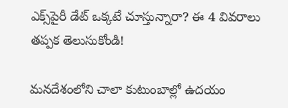ఎక్స్‌పైరీ డేట్ ఒక్కటే చూస్తున్నారా? ఈ 4 వివరాలు తప్పక తెలుసుకోండి!

మనదేశంలోని చాలా కుటుంబాల్లో ఉదయం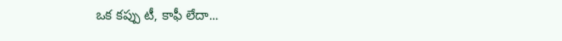ఒక కప్పు టీ, కాఫీ లేదా...